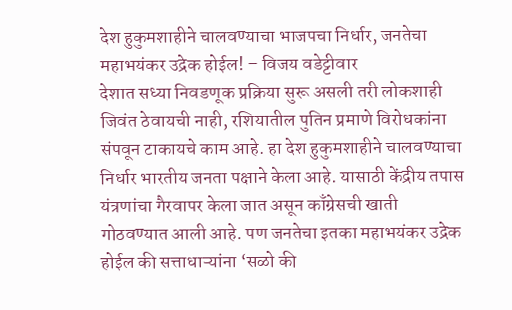देश हुकुमशाहीने चालवण्याचा भाजपचा निर्धार, जनतेचा महाभयंकर उद्रेक होईल! – विजय वडेट्टीवार
देशात सध्या निवडणूक प्रक्रिया सुरू असली तरी लोकशाही जिवंत ठेवायची नाही, रशियातील पुतिन प्रमाणे विरोधकांना संपवून टाकायचे काम आहे. हा देश हुकुमशाहीने चालवण्याचा निर्धार भारतीय जनता पक्षाने केला आहे. यासाठी केंद्रीय तपास यंत्रणांचा गैरवापर केला जात असून काँग्रेसची खाती गोठवण्यात आली आहे. पण जनतेचा इतका महाभयंकर उद्रेक होईल की सत्ताधाऱ्यांना ‘सळो की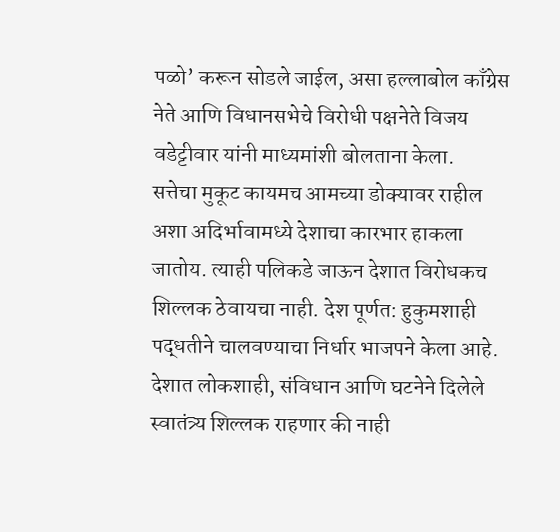पळो’ करून सोडले जाईल, असा हल्लाबोल काँग्रेस नेते आणि विधानसभेचे विरोधी पक्षनेते विजय वडेट्टीवार यांनी माध्यमांशी बोलताना केला.
सत्तेचा मुकूट कायमच आमच्या डोक्यावर राहील अशा अदिर्भावामध्ये देशाचा कारभार हाकला जातोय. त्याही पलिकडे जाऊन देशात विरोधकच शिल्लक ठेवायचा नाही. देश पूर्णत: हुकुमशाही पद्धतीने चालवण्याचा निर्धार भाजपने केला आहे. देशात लोकशाही, संविधान आणि घटनेने दिलेले स्वातंत्र्य शिल्लक राहणार की नाही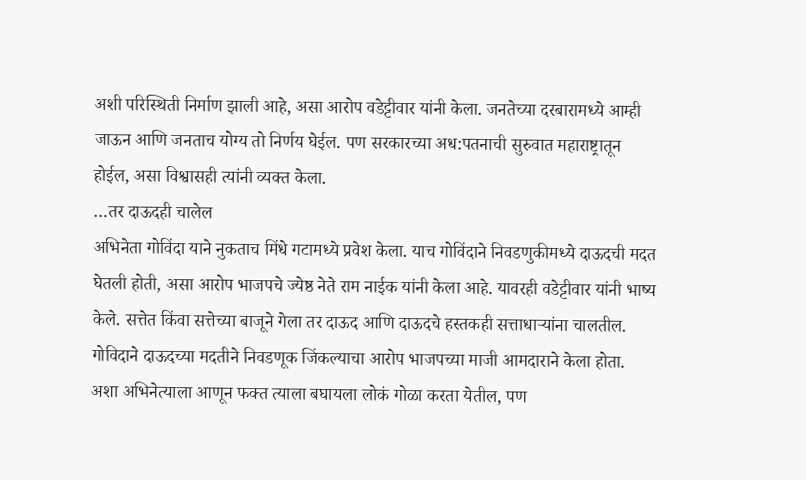अशी परिस्थिती निर्माण झाली आहे, असा आरोप वडेट्टीवार यांनी केला. जनतेच्या दरबारामध्ये आम्ही जाऊन आणि जनताच योग्य तो निर्णय घेईल. पण सरकारच्या अध:पतनाची सुरुवात महाराष्ट्रातून होईल, असा विश्वासही त्यांनी व्यक्त केला.
…तर दाऊदही चालेल
अभिनेता गोविंदा याने नुकताच मिंधे गटामध्ये प्रवेश केला. याच गोविंदाने निवडणुकीमध्ये दाऊदची मदत घेतली होती, असा आरोप भाजपचे ज्येष्ठ नेते राम नाईक यांनी केला आहे. यावरही वडेट्टीवार यांनी भाष्य केले. सत्तेत किंवा सत्तेच्या बाजूने गेला तर दाऊद आणि दाऊदचे हस्तकही सत्ताधाऱ्यांना चालतील. गोविदाने दाऊदच्या मदतीने निवडणूक जिंकल्याचा आरोप भाजपच्या माजी आमदाराने केला होता. अशा अभिनेत्याला आणून फक्त त्याला बघायला लोकं गोळा करता येतील, पण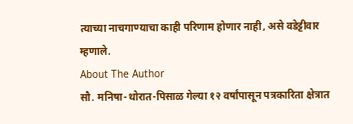त्याच्या नाचगाण्याचा काही परिणाम होणार नाही, असे वडेट्टीवार म्हणाले.
About The Author
सौ. मनिषा-थोरात-पिसाळ गेल्या १२ वर्षांपासून पत्रकारिता क्षेत्रात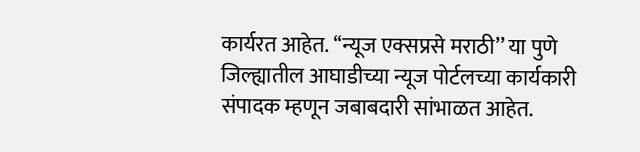कार्यरत आहेत. ‘‘न्यूज एक्सप्रसे मराठी’’ या पुणे जिल्ह्यातील आघाडीच्या न्यूज पोर्टलच्या कार्यकारी संपादक म्हणून जबाबदारी सांभाळत आहेत.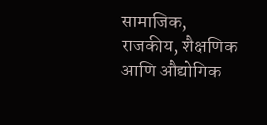सामाजिक, राजकीय, शैक्षणिक आणि औद्योगिक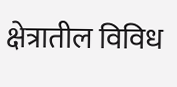क्षेत्रातील विविध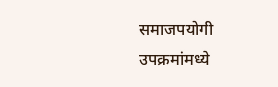समाजपयोगी उपक्रमांमध्ये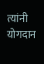त्यांनी योगदान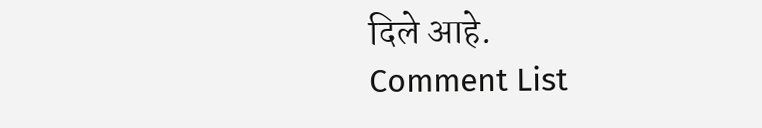दिले आहे.
Comment List